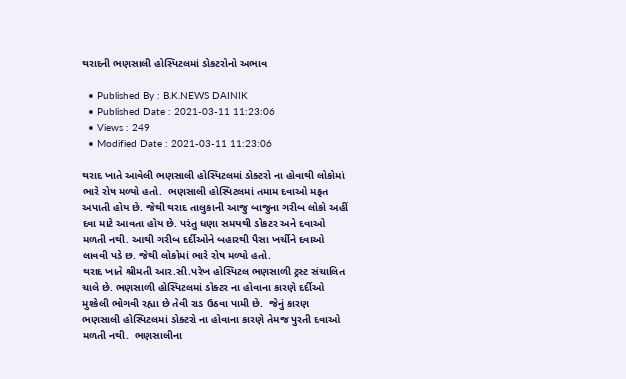થરાદની ભણસાલી હોસ્પિટલમાં ડોકટરોનો અભાવ

  • Published By : B.K.NEWS DAINIK
  • Published Date : 2021-03-11 11:23:06
  • Views : 249
  • Modified Date : 2021-03-11 11:23:06

થરાદ ખાતે આવેલી ભણસાલી હોસ્પિટલમાં ડોક્ટરો ના હોવાથી લોકોમાં ભારે રોષ મળ્યો હતો.  ભણસાલી હોસ્પિટલમાં તમામ દવાઓ મફત અપાતી હોય છે. જેથી થરાદ તાલુકાની આજુ બાજુના ગરીબ લોકો અહીં દવા માટે આવતા હોય છે. પરંતુ ધણા સમયથી ડોકટર અને દવાઓ મળતી નથી. આથી ગરીબ દર્દીઓને બહારથી પૈસા ખર્ચીને દવાઓ લાવવી પડે છ. જેથી લોકોમાં ભારે રોષ મળ્યો હતો.
થરાદ ખાતે શ્રીમતી આર.સી.પરેખ હોસ્પિટલ ભણસાળી ટ્રસ્ટ સંચાલિત ચાલે છે. ભણસાળી હોસ્પિટલમાં ડોક્ટર ના હોવાના કારણે દર્દીઓ મુશ્કેલી ભોગવી રહ્યા છે તેવી રાડ ઉઠવા પામી છે.  જેનું કારણ  ભણસાલી હોસ્પિટલમાં ડોક્ટરો ના હોવાના કારણે તેમજ પુરતી દવાઓ મળતી નથી.  ભણસાલીના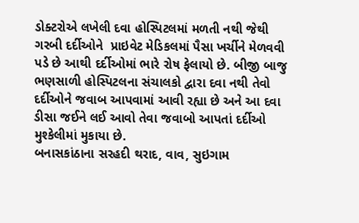ડોક્ટરોએ લખેલી દવા હોસ્પિટલમાં મળતી નથી જેથી ગરબી દર્દીઓને  પ્રાઇવેટ મેડિકલમાં પૈસા ખર્ચીને મેળવવી પડે છે આથી દર્દીઓમાં ભારે રોષ ફેલાયો છે. બીજી બાજુ ભણસાળી હોસ્પિટલના સંચાલકો દ્વારા દવા નથી તેવો દર્દીઓને જવાબ આપવામાં આવી રહ્યા છે અને આ દવા  ડીસા જઈને લઈ આવો તેવા જવાબો આપતાં દર્દીઓ મુશ્કેલીમાં મુકાયા છે.
બનાસકાંઠાના સરહદી થરાદ, વાવ, સુઇગામ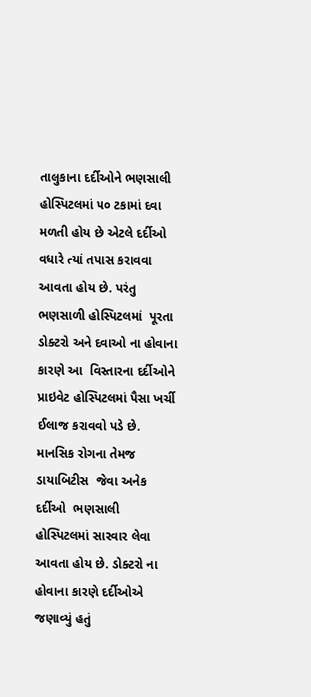તાલુકાના દર્દીઓને ભણસાલી હોસ્પિટલમાં ૫૦ ટકામાં દવા મળતી હોય છે એટલે દર્દીઓ વધારે ત્યાં તપાસ કરાવવા આવતા હોય છે. પરંતુ ભણસાળી હોસ્પિટલમાં  પૂરતા ડોક્ટરો અને દવાઓ ના હોવાના કારણે આ  વિસ્તારના દર્દીઓને પ્રાઇવેટ હોસ્પિટલમાં પૈસા ખર્ચી ઈલાજ કરાવવો પડે છે.  માનસિક રોગના તેમજ ડાયાબિટીસ  જેવા અનેક દર્દીઓ  ભણસાલી હોસ્પિટલમાં સારવાર લેવા આવતા હોય છે. ડોક્ટરો ના હોવાના કારણે દર્દીઓએ જણાવ્યું હતું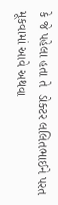કે જે પહેલા હતા તે  ડોક્ટર લલિતભાઈને પરત  મૂકવામાં આવે અથવા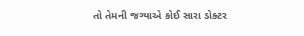તો તેમની જગ્યાએ કોઈ સારા ડોક્ટર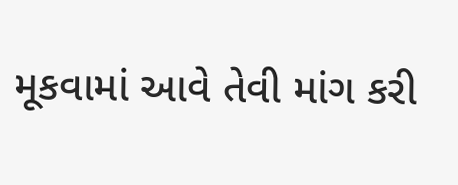મૂકવામાં આવે તેવી માંગ કરી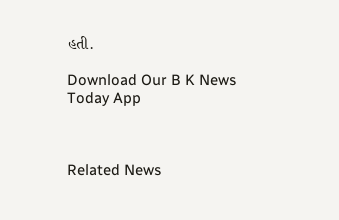હતી.

Download Our B K News Today App



Related News